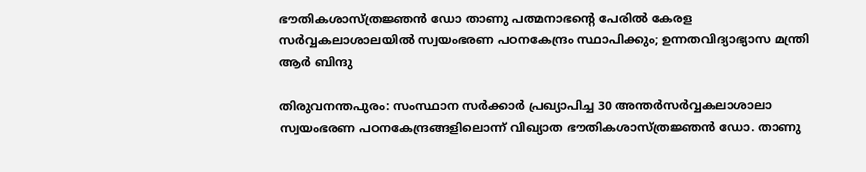ഭൗതികശാസ്ത്രജ്ഞൻ ഡോ താണു പത്മനാഭന്റെ പേരിൽ കേരള സർവ്വകലാശാലയിൽ സ്വയംഭരണ പഠനകേന്ദ്രം സ്ഥാപിക്കും; ഉന്നതവിദ്യാഭ്യാസ മന്ത്രി ആർ ബിന്ദു

തിരുവനന്തപുരം: സംസ്ഥാന സർക്കാർ പ്രഖ്യാപിച്ച 30 അന്തർസർവ്വകലാശാലാ സ്വയംഭരണ പഠനകേന്ദ്രങ്ങളിലൊന്ന് വിഖ്യാത ഭൗതികശാസ്ത്രജ്ഞൻ ഡോ. താണു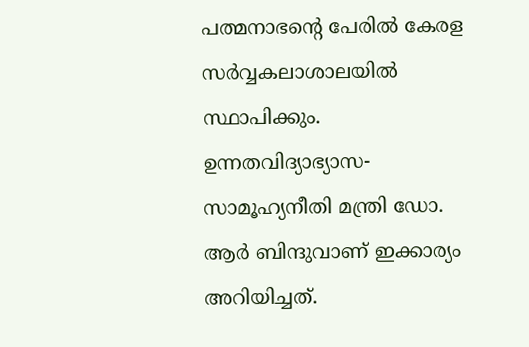പത്മനാഭന്റെ പേരിൽ കേരള സർവ്വകലാശാലയിൽ സ്ഥാപിക്കും. ഉന്നതവിദ്യാഭ്യാസ-സാമൂഹ്യനീതി മന്ത്രി ഡോ. ആർ ബിന്ദുവാണ് ഇക്കാര്യം അറിയിച്ചത്.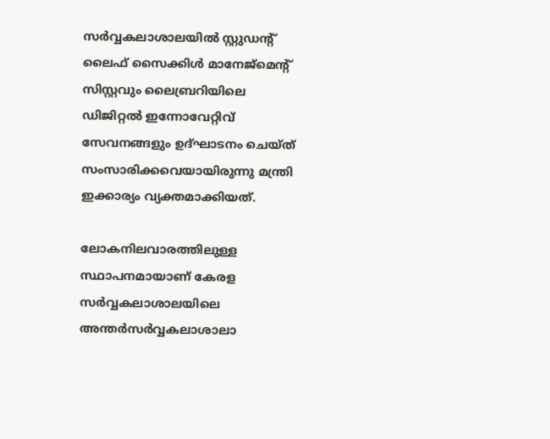സർവ്വകലാശാലയിൽ സ്റ്റുഡന്റ് ലൈഫ് സൈക്കിൾ മാനേജ്‌മെന്റ് സിസ്റ്റവും ലൈബ്രറിയിലെ ഡിജിറ്റൽ ഇന്നോവേറ്റിവ് സേവനങ്ങളും ഉദ്ഘാടനം ചെയ്ത് സംസാരിക്കവെയായിരുന്നു മന്ത്രി ഇക്കാര്യം വ്യക്തമാക്കിയത്.

ലോകനിലവാരത്തിലുള്ള സ്ഥാപനമായാണ് കേരള സർവ്വകലാശാലയിലെ അന്തർസർവ്വകലാശാലാ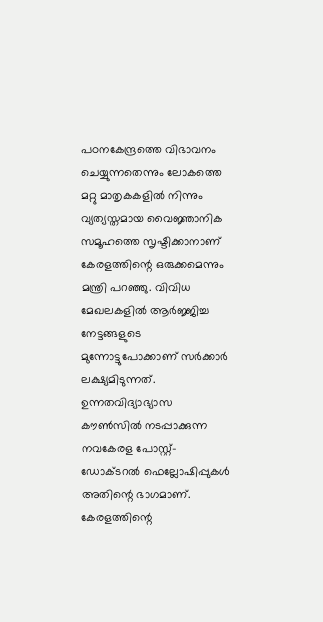പഠനകേന്ദ്രത്തെ വിഭാവനം ചെയ്യുന്നതെന്നും ലോകത്തെ മറ്റു മാതൃകകളിൽ നിന്നും വ്യത്യസ്തമായ വൈജ്ഞാനിക സമൂഹത്തെ സൃഷ്ടിക്കാനാണ് കേരളത്തിന്റെ ഒരുക്കമെന്നും മന്ത്രി പറഞ്ഞു. വിവിധ മേഖലകളിൽ ആർജ്ജിച്ച നേട്ടങ്ങളുടെ മുന്നോട്ടുപോക്കാണ് സർക്കാർ ലക്ഷ്യമിടുന്നത്. ഉന്നതവിദ്യാഭ്യാസ കൗൺസിൽ നടപ്പാക്കുന്ന നവകേരള പോസ്റ്റ്-ഡോക്ടറൽ ഫെല്ലോഷിപ്പുകൾ അതിന്റെ ഭാഗമാണ്. കേരളത്തിന്റെ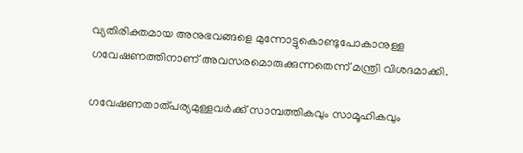വ്യതിരിക്തമായ അനുഭവങ്ങളെ മുന്നോട്ടുകൊണ്ടുപോകാനുള്ള ഗവേഷണത്തിനാണ് അവസരമൊരുക്കുന്നതെന്ന് മന്ത്രി വിശദമാക്കി.

ഗവേഷണതാത്പര്യമുള്ളവർക്ക് സാമ്പത്തികവും സാമൂഹികവും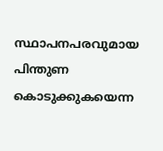സ്ഥാപനപരവുമായ പിന്തുണ കൊടുക്കുകയെന്ന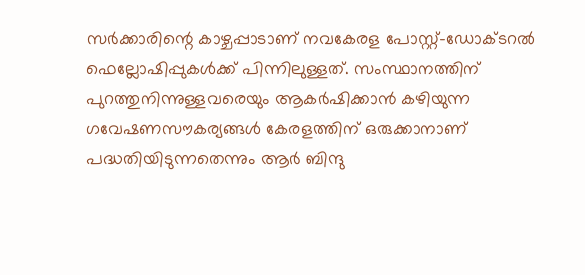സർക്കാരിന്റെ കാഴ്ചപ്പാടാണ് നവകേരള പോസ്റ്റ്-ഡോക്ടറൽ ഫെല്ലോഷിപ്പുകൾക്ക് പിന്നിലുള്ളത്. സംസ്ഥാനത്തിന് പുറത്തുനിന്നുള്ളവരെയും ആകർഷിക്കാൻ കഴിയുന്ന ഗവേഷണസൗകര്യങ്ങൾ കേരളത്തിന് ഒരുക്കാനാണ് പദ്ധതിയിടുന്നതെന്നും ആർ ബിന്ദു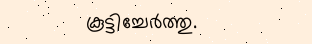കൂട്ടിച്ചേർത്തു.